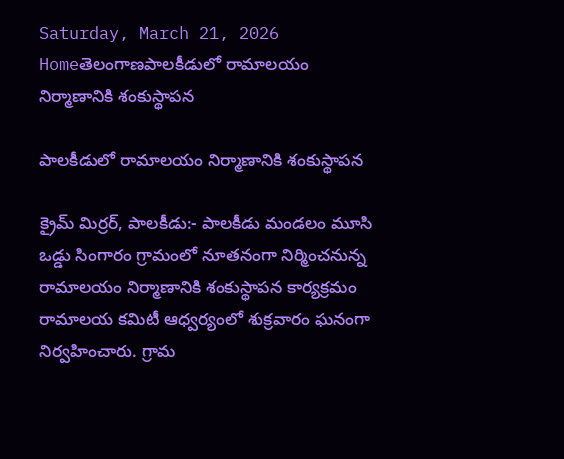Saturday, March 21, 2026
Homeతెలంగాణపాలకీడులో రామాలయం నిర్మాణానికి శంకుస్థాపన

పాలకీడులో రామాలయం నిర్మాణానికి శంకుస్థాపన

క్రైమ్ మిర్రర్, పాలకీడు:- పాలకీడు మండలం మూసి ఒడ్డు సింగారం గ్రామంలో నూతనంగా నిర్మించనున్న రామాలయం నిర్మాణానికి శంకుస్థాపన కార్యక్రమం రామాలయ కమిటీ ఆధ్వర్యంలో శుక్రవారం ఘనంగా నిర్వహించారు. గ్రామ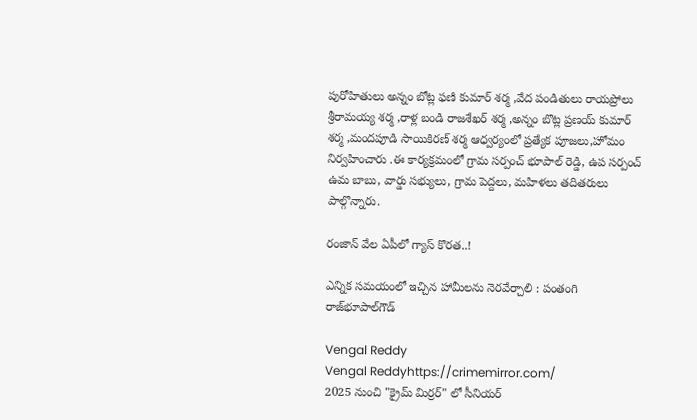పురోహితులు అన్నం బోట్ల ఫణి కుమార్ శర్మ ,వేద పండితులు రాయప్రోలు శ్రీరామయ్య శర్మ ,రాళ్ల బండి రాజశేఖర్ శర్మ ,అన్నం బొట్ల ప్రణయ్ కుమార్ శర్మ ,మందపూడి సాయికిరణ్ శర్మ ఆధ్వర్యంలో ప్రత్యేక పూజలు,హోమం నిర్వహించారు .ఈ కార్యక్రమంలో గ్రామ సర్పంచ్ భూపాల్ రెడ్డి, ఉప సర్పంచ్ ఉమ బాబు, వార్డు సభ్యులు, గ్రామ పెద్దలు, మహిళలు తదితరులు పాల్గొన్నారు.

రంజాన్ వేల ఏపీలో గ్యాస్ కొరత..!

ఎన్నిక సమయంలో ఇచ్చిన హామీలను నెరవేర్చాలి : పంతంగి రాజ్‌భూపాల్‌గౌడ్‌

Vengal Reddy
Vengal Reddyhttps://crimemirror.com/
2025 నుంచి "క్రైమ్ మిర్రర్" లో సీనియర్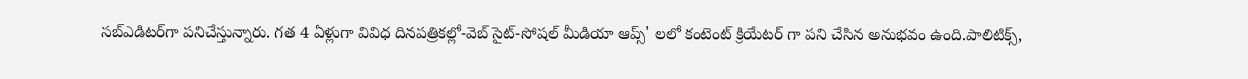సబ్‌ఎడిటర్‌గా పనిచేస్తున్నారు. గత 4 ఏళ్లుగా వివిధ దినపత్రికల్లో-వెబ్ సైట్-సోషల్ మీడియా ఆప్స్' లలో కంటెంట్ క్రియేటర్ గా పని చేసిన అనుభవం ఉంది.పాలిటిక్స్‌,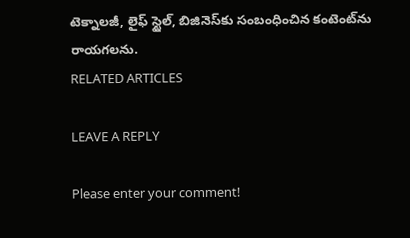టెక్నాలజీ, లైఫ్‌ స్టైల్‌, బిజినెస్‌కు సంబంధించిన కంటెంట్‌ను రాయగలను.
RELATED ARTICLES

LEAVE A REPLY

Please enter your comment!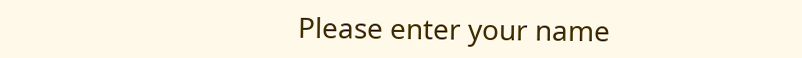Please enter your name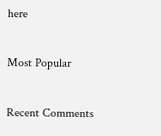here

Most Popular

Recent Comments